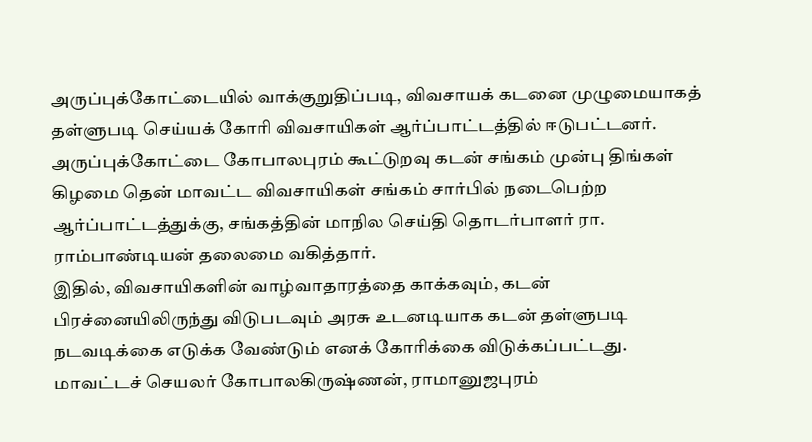அருப்புக்கோட்டையில் வாக்குறுதிப்படி, விவசாயக் கடனை முழுமையாகத் தள்ளுபடி செய்யக் கோரி விவசாயிகள் ஆர்ப்பாட்டத்தில் ஈடுபட்டனர்.
அருப்புக்கோட்டை கோபாலபுரம் கூட்டுறவு கடன் சங்கம் முன்பு திங்கள் கிழமை தென் மாவட்ட விவசாயிகள் சங்கம் சார்பில் நடைபெற்ற ஆர்ப்பாட்டத்துக்கு, சங்கத்தின் மாநில செய்தி தொடர்பாளர் ரா. ராம்பாண்டியன் தலைமை வகித்தார்.
இதில், விவசாயிகளின் வாழ்வாதாரத்தை காக்கவும், கடன் பிரச்னையிலிருந்து விடுபடவும் அரசு உடனடியாக கடன் தள்ளுபடி நடவடிக்கை எடுக்க வேண்டும் எனக் கோரிக்கை விடுக்கப்பட்டது.
மாவட்டச் செயலர் கோபாலகிருஷ்ணன், ராமானுஜபுரம்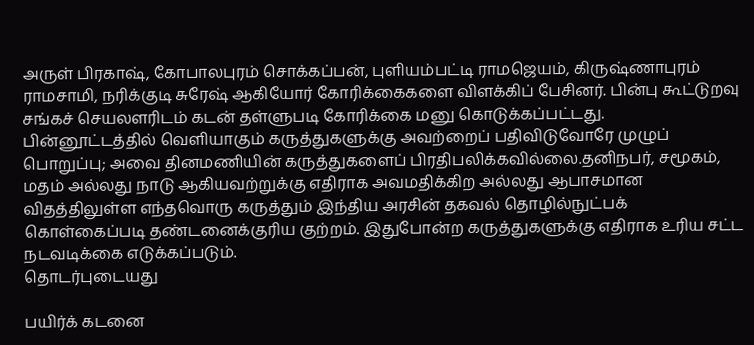அருள் பிரகாஷ், கோபாலபுரம் சொக்கப்பன், புளியம்பட்டி ராமஜெயம், கிருஷ்ணாபுரம் ராமசாமி, நரிக்குடி சுரேஷ் ஆகியோர் கோரிக்கைகளை விளக்கிப் பேசினர். பின்பு கூட்டுறவு சங்கச் செயலளரிடம் கடன் தள்ளுபடி கோரிக்கை மனு கொடுக்கப்பட்டது.
பின்னூட்டத்தில் வெளியாகும் கருத்துகளுக்கு அவற்றைப் பதிவிடுவோரே முழுப் பொறுப்பு; அவை தினமணியின் கருத்துகளைப் பிரதிபலிக்கவில்லை.தனிநபர், சமூகம், மதம் அல்லது நாடு ஆகியவற்றுக்கு எதிராக அவமதிக்கிற அல்லது ஆபாசமான விதத்திலுள்ள எந்தவொரு கருத்தும் இந்திய அரசின் தகவல் தொழில்நுட்பக் கொள்கைப்படி தண்டனைக்குரிய குற்றம். இதுபோன்ற கருத்துகளுக்கு எதிராக உரிய சட்ட நடவடிக்கை எடுக்கப்படும்.
தொடர்புடையது

பயிர்க் கடனை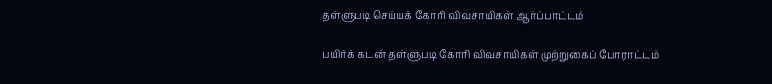தள்ளுபடி செய்யக் கோரி விவசாயிகள் ஆர்ப்பாட்டம்

பயிர்க் கடன் தள்ளுபடி கோரி விவசாயிகள் முற்றுகைப் போராட்டம்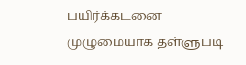பயிர்க்கடனை முழுமையாக தள்ளுபடி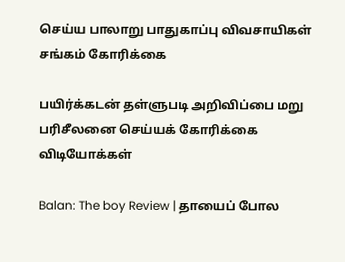செய்ய பாலாறு பாதுகாப்பு விவசாயிகள் சங்கம் கோரிக்கை

பயிர்க்கடன் தள்ளுபடி அறிவிப்பை மறு பரிசீலனை செய்யக் கோரிக்கை
விடியோக்கள்

Balan: The boy Review | தாயைப் போல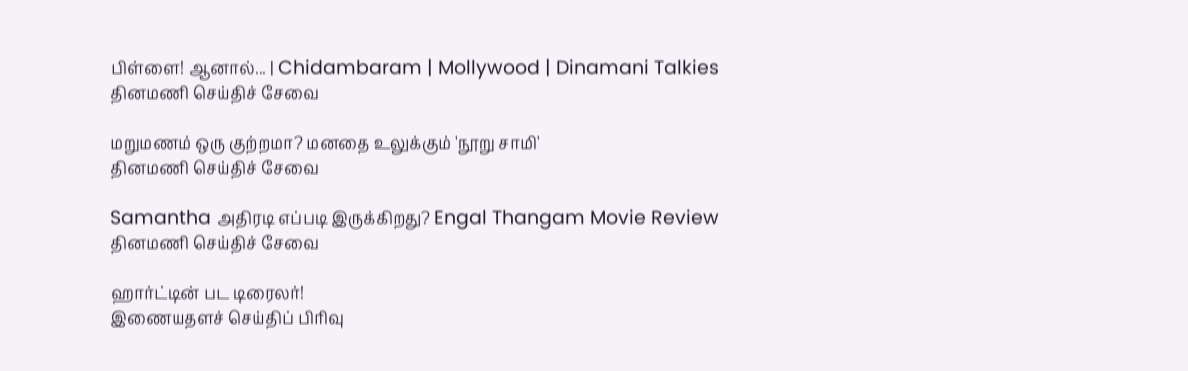பிள்ளை! ஆனால்... | Chidambaram | Mollywood | Dinamani Talkies
தினமணி செய்திச் சேவை

மறுமணம் ஒரு குற்றமா? மனதை உலுக்கும் 'நூறு சாமி'
தினமணி செய்திச் சேவை

Samantha அதிரடி எப்படி இருக்கிறது? Engal Thangam Movie Review
தினமணி செய்திச் சேவை

ஹார்ட்டின் பட டிரைலர்!
இணையதளச் செய்திப் பிரிவு